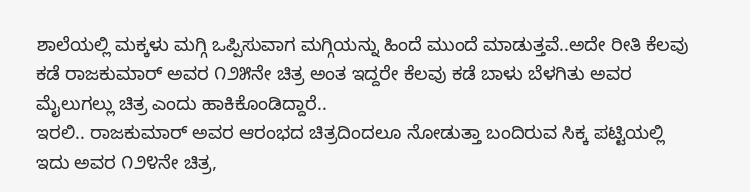ಶಾಲೆಯಲ್ಲಿ ಮಕ್ಕಳು ಮಗ್ಗಿ ಒಪ್ಪಿಸುವಾಗ ಮಗ್ಗಿಯನ್ನು ಹಿಂದೆ ಮುಂದೆ ಮಾಡುತ್ತವೆ..ಅದೇ ರೀತಿ ಕೆಲವು ಕಡೆ ರಾಜಕುಮಾರ್ ಅವರ ೧೨೫ನೇ ಚಿತ್ರ ಅಂತ ಇದ್ದರೇ ಕೆಲವು ಕಡೆ ಬಾಳು ಬೆಳಗಿತು ಅವರ ಮೈಲುಗಲ್ಲು ಚಿತ್ರ ಎಂದು ಹಾಕಿಕೊಂಡಿದ್ದಾರೆ..
ಇರಲಿ.. ರಾಜಕುಮಾರ್ ಅವರ ಆರಂಭದ ಚಿತ್ರದಿಂದಲೂ ನೋಡುತ್ತಾ ಬಂದಿರುವ ಸಿಕ್ಕ ಪಟ್ಟಿಯಲ್ಲಿ ಇದು ಅವರ ೧೨೪ನೇ ಚಿತ್ರ,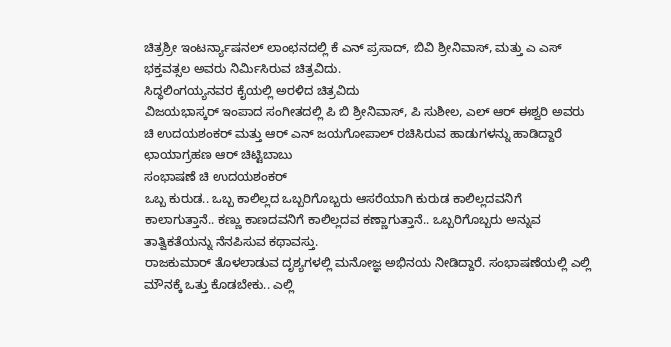ಚಿತ್ರಶ್ರೀ ಇಂಟರ್ನ್ಯಾಷನಲ್ ಲಾಂಛನದಲ್ಲಿ ಕೆ ಎನ್ ಪ್ರಸಾದ್, ಬಿವಿ ಶ್ರೀನಿವಾಸ್, ಮತ್ತು ಎ ಎಸ್ ಭಕ್ತವತ್ಸಲ ಅವರು ನಿರ್ಮಿಸಿರುವ ಚಿತ್ರವಿದು.
ಸಿದ್ಧಲಿಂಗಯ್ಯನವರ ಕೈಯಲ್ಲಿ ಅರಳಿದ ಚಿತ್ರವಿದು
ವಿಜಯಭಾಸ್ಕರ್ ಇಂಪಾದ ಸಂಗೀತದಲ್ಲಿ ಪಿ ಬಿ ಶ್ರೀನಿವಾಸ್, ಪಿ ಸುಶೀಲ, ಎಲ್ ಆರ್ ಈಶ್ವರಿ ಅವರು ಚಿ ಉದಯಶಂಕರ್ ಮತ್ತು ಆರ್ ಎನ್ ಜಯಗೋಪಾಲ್ ರಚಿಸಿರುವ ಹಾಡುಗಳನ್ನು ಹಾಡಿದ್ದಾರೆ
ಛಾಯಾಗ್ರಹಣ ಆರ್ ಚಿಟ್ಟಿಬಾಬು
ಸಂಭಾಷಣೆ ಚಿ ಉದಯಶಂಕರ್
ಒಬ್ಬ ಕುರುಡ.. ಒಬ್ಬ ಕಾಲಿಲ್ಲದ ಒಬ್ಬರಿಗೊಬ್ಬರು ಆಸರೆಯಾಗಿ ಕುರುಡ ಕಾಲಿಲ್ಲದವನಿಗೆ ಕಾಲಾಗುತ್ತಾನೆ.. ಕಣ್ಣು ಕಾಣದವನಿಗೆ ಕಾಲಿಲ್ಲದವ ಕಣ್ಣಾಗುತ್ತಾನೆ.. ಒಬ್ಬರಿಗೊಬ್ಬರು ಅನ್ನುವ ತಾತ್ವಿಕತೆಯನ್ನು ನೆನಪಿಸುವ ಕಥಾವಸ್ತು.
ರಾಜಕುಮಾರ್ ತೊಳಲಾಡುವ ದೃಶ್ಯಗಳಲ್ಲಿ ಮನೋಜ್ಞ ಅಭಿನಯ ನೀಡಿದ್ದಾರೆ. ಸಂಭಾಷಣೆಯಲ್ಲಿ ಎಲ್ಲಿ ಮೌನಕ್ಕೆ ಒತ್ತು ಕೊಡಬೇಕು.. ಎಲ್ಲಿ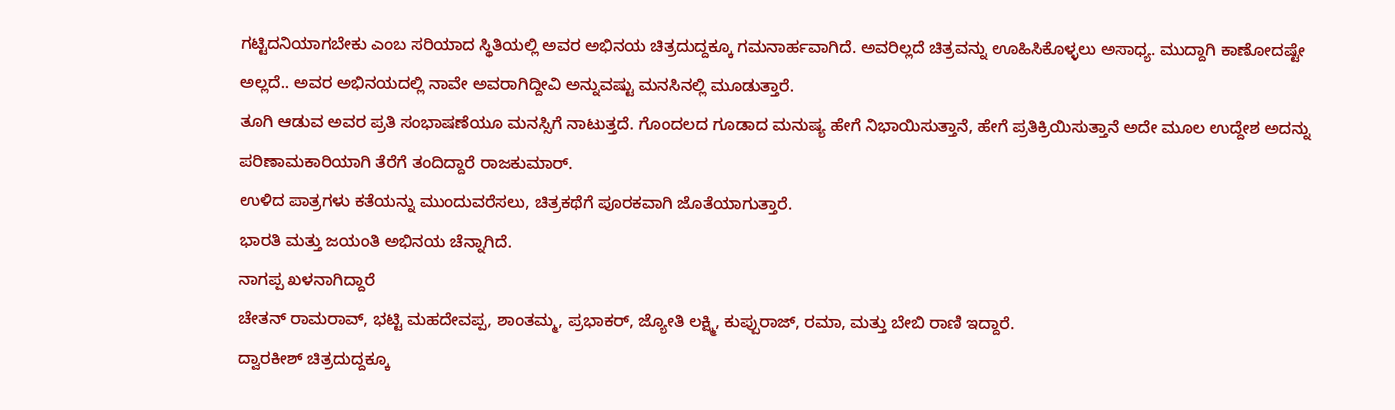ಗಟ್ಟಿದನಿಯಾಗಬೇಕು ಎಂಬ ಸರಿಯಾದ ಸ್ಥಿತಿಯಲ್ಲಿ ಅವರ ಅಭಿನಯ ಚಿತ್ರದುದ್ದಕ್ಕೂ ಗಮನಾರ್ಹವಾಗಿದೆ. ಅವರಿಲ್ಲದೆ ಚಿತ್ರವನ್ನು ಊಹಿಸಿಕೊಳ್ಳಲು ಅಸಾಧ್ಯ. ಮುದ್ದಾಗಿ ಕಾಣೋದಷ್ಟೇ ಅಲ್ಲದೆ.. ಅವರ ಅಭಿನಯದಲ್ಲಿ ನಾವೇ ಅವರಾಗಿದ್ದೀವಿ ಅನ್ನುವಷ್ಟು ಮನಸಿನಲ್ಲಿ ಮೂಡುತ್ತಾರೆ.
ತೂಗಿ ಆಡುವ ಅವರ ಪ್ರತಿ ಸಂಭಾಷಣೆಯೂ ಮನಸ್ಸಿಗೆ ನಾಟುತ್ತದೆ. ಗೊಂದಲದ ಗೂಡಾದ ಮನುಷ್ಯ ಹೇಗೆ ನಿಭಾಯಿಸುತ್ತಾನೆ, ಹೇಗೆ ಪ್ರತಿಕ್ರಿಯಿಸುತ್ತಾನೆ ಅದೇ ಮೂಲ ಉದ್ದೇಶ ಅದನ್ನು ಪರಿಣಾಮಕಾರಿಯಾಗಿ ತೆರೆಗೆ ತಂದಿದ್ದಾರೆ ರಾಜಕುಮಾರ್.
ಉಳಿದ ಪಾತ್ರಗಳು ಕತೆಯನ್ನು ಮುಂದುವರೆಸಲು, ಚಿತ್ರಕಥೆಗೆ ಪೂರಕವಾಗಿ ಜೊತೆಯಾಗುತ್ತಾರೆ.
ಭಾರತಿ ಮತ್ತು ಜಯಂತಿ ಅಭಿನಯ ಚೆನ್ನಾಗಿದೆ.
ನಾಗಪ್ಪ ಖಳನಾಗಿದ್ದಾರೆ
ಚೇತನ್ ರಾಮರಾವ್, ಭಟ್ಟಿ ಮಹದೇವಪ್ಪ, ಶಾಂತಮ್ಮ, ಪ್ರಭಾಕರ್, ಜ್ಯೋತಿ ಲಕ್ಷ್ಮಿ, ಕುಪ್ಪುರಾಜ್, ರಮಾ, ಮತ್ತು ಬೇಬಿ ರಾಣಿ ಇದ್ದಾರೆ.
ದ್ವಾರಕೀಶ್ ಚಿತ್ರದುದ್ದಕ್ಕೂ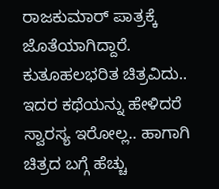ರಾಜಕುಮಾರ್ ಪಾತ್ರಕ್ಕೆ ಜೊತೆಯಾಗಿದ್ದಾರೆ.
ಕುತೂಹಲಭರಿತ ಚಿತ್ರವಿದು.. ಇದರ ಕಥೆಯನ್ನು ಹೇಳಿದರೆ ಸ್ವಾರಸ್ಯ ಇರೋಲ್ಲ.. ಹಾಗಾಗಿ ಚಿತ್ರದ ಬಗ್ಗೆ ಹೆಚ್ಚು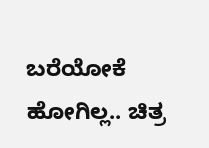ಬರೆಯೋಕೆ ಹೋಗಿಲ್ಲ.. ಚಿತ್ರ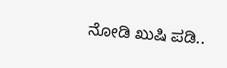ನೋಡಿ ಖುಷಿ ಪಡಿ..